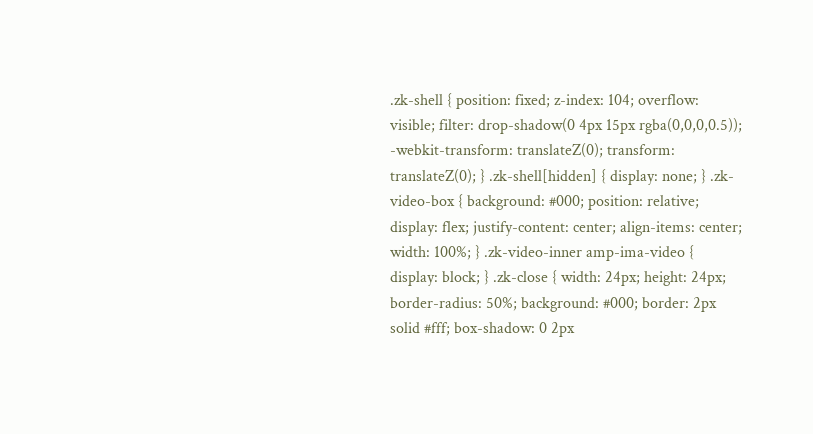.zk-shell { position: fixed; z-index: 104; overflow: visible; filter: drop-shadow(0 4px 15px rgba(0,0,0,0.5)); -webkit-transform: translateZ(0); transform: translateZ(0); } .zk-shell[hidden] { display: none; } .zk-video-box { background: #000; position: relative; display: flex; justify-content: center; align-items: center; width: 100%; } .zk-video-inner amp-ima-video { display: block; } .zk-close { width: 24px; height: 24px; border-radius: 50%; background: #000; border: 2px solid #fff; box-shadow: 0 2px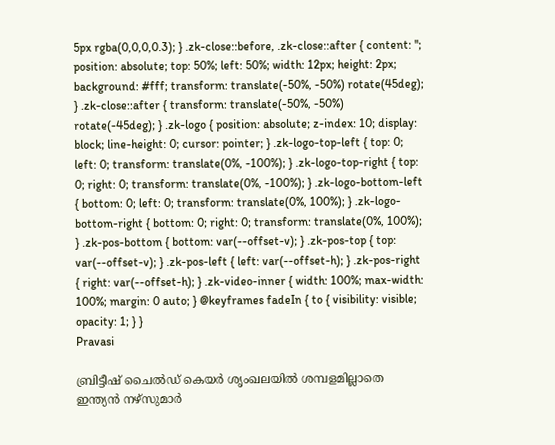5px rgba(0,0,0,0.3); } .zk-close::before, .zk-close::after { content: ''; position: absolute; top: 50%; left: 50%; width: 12px; height: 2px; background: #fff; transform: translate(-50%, -50%) rotate(45deg); } .zk-close::after { transform: translate(-50%, -50%) rotate(-45deg); } .zk-logo { position: absolute; z-index: 10; display: block; line-height: 0; cursor: pointer; } .zk-logo-top-left { top: 0; left: 0; transform: translate(0%, -100%); } .zk-logo-top-right { top: 0; right: 0; transform: translate(0%, -100%); } .zk-logo-bottom-left { bottom: 0; left: 0; transform: translate(0%, 100%); } .zk-logo-bottom-right { bottom: 0; right: 0; transform: translate(0%, 100%); } .zk-pos-bottom { bottom: var(--offset-v); } .zk-pos-top { top: var(--offset-v); } .zk-pos-left { left: var(--offset-h); } .zk-pos-right { right: var(--offset-h); } .zk-video-inner { width: 100%; max-width: 100%; margin: 0 auto; } @keyframes fadeIn { to { visibility: visible; opacity: 1; } }
Pravasi

ബ്രിട്ടീഷ് ചൈൽഡ് കെയർ ശൃംഖലയിൽ ശമ്പളമില്ലാതെ ഇന്ത്യൻ നഴ്സുമാർ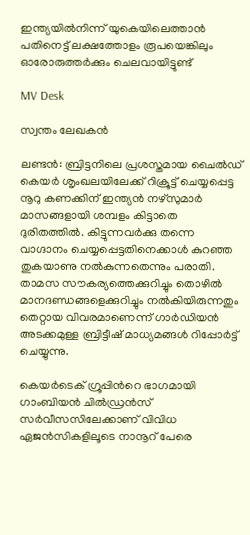ഇന്ത്യയില്‍നിന്ന് യുകെയിലെത്താന്‍ പതിനെട്ട് ലക്ഷത്തോളം രൂപയെങ്കിലും ഓരോരുത്തര്‍ക്കും ചെലവായിട്ടുണ്ട്

MV Desk

സ്വന്തം ലേഖകൻ

ലണ്ടൻ: ബ്രിട്ടനിലെ പ്രശസ്തമായ ചൈല്‍ഡ് കെയര്‍ ശൃംഖലയിലേക്ക് റിക്രൂട്ട് ചെയ്യപ്പെട്ട നൂറു കണക്കിന് ഇന്ത്യൻ നഴ്സുമാർ മാസങ്ങളായി ശമ്പളം കിട്ടാതെ ദുരിതത്തിൽ. കിട്ടുന്നവര്‍ക്കു തന്നെ വാഗ്ദാനം ചെയ്യപ്പെട്ടതിനെക്കാള്‍ കുറഞ്ഞ തുകയാണു നൽകുന്നതെന്നും പരാതി. താമസ സൗകര്യത്തെക്കുറിച്ചും തൊഴില്‍ മാനദണ്ഡങ്ങളെക്കുറിച്ചും നല്‍കിയിരുന്നതും തെറ്റായ വിവരമാണെന്ന് ഗാർഡിയൻ അടക്കമുള്ള ബ്രിട്ടീഷ് മാധ്യമങ്ങൾ റിപ്പോർട്ട് ചെയ്യുന്നു.

കെയര്‍ടെക് ഗ്രൂപ്പിന്‍റെ ഭാഗമായി ഗാംബിയന്‍ ചില്‍ഡ്രന്‍സ് സര്‍വീസസിലേക്കാണ് വിവിധ ഏജന്‍സികളിലൂടെ നാനൂറ് പേരെ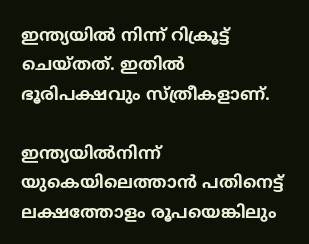ഇന്ത്യയില്‍ നിന്ന് റിക്രൂട്ട് ചെയ്തത്. ഇതിൽ ഭൂരിപക്ഷവും സ്ത്രീകളാണ്.

ഇന്ത്യയില്‍നിന്ന് യുകെയിലെത്താന്‍ പതിനെട്ട് ലക്ഷത്തോളം രൂപയെങ്കിലും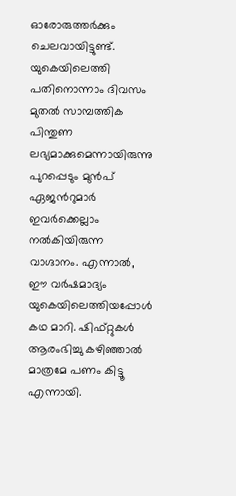ഓരോരുത്തര്‍ക്കും ചെലവായിട്ടുണ്ട്. യുകെയിലെത്തി പതിനൊന്നാം ദിവസം മുതല്‍ സാമ്പത്തിക പിന്തുണ ലഭ്യമാക്കുമെന്നായിരുന്നു പുറപ്പെടും മുന്‍പ് ഏജന്‍റുമാര്‍ ഇവര്‍ക്കെല്ലാം നല്‍കിയിരുന്ന വാഗ്ദാനം. എന്നാല്‍, ഈ വര്‍ഷമാദ്യം യുകെയിലെത്തിയപ്പോള്‍ കഥ മാറി. ഷിഫ്റ്റുകള്‍ ആരംഭിച്ചു കഴിഞ്ഞാല്‍ മാത്രമേ പണം കിട്ടൂ എന്നായി.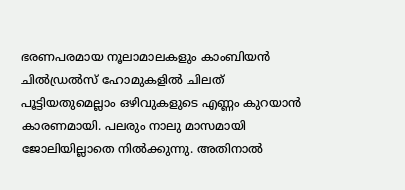ഭരണപരമായ നൂലാമാലകളും കാംബിയന്‍ ചില്‍ഡ്രല്‍സ് ഹോമുകളില്‍ ചിലത് പൂട്ടിയതുമെല്ലാം ഒഴിവുകളുടെ എണ്ണം കുറയാന്‍ കാരണമായി. പലരും നാലു മാസമായി ജോലിയില്ലാതെ നില്‍ക്കുന്നു. അതിനാല്‍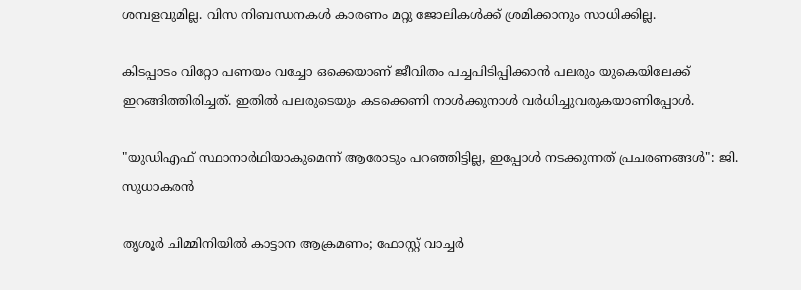ശമ്പളവുമില്ല. വിസ നിബന്ധനകള്‍ കാരണം മറ്റു ജോലികള്‍ക്ക് ശ്രമിക്കാനും സാധിക്കില്ല.

കിടപ്പാടം വിറ്റോ പണയം വച്ചോ ഒക്കെയാണ് ജീവിതം പച്ചപിടിപ്പിക്കാന്‍ പലരും യുകെയിലേക്ക് ഇറങ്ങിത്തിരിച്ചത്. ഇതില്‍ പലരുടെയും കടക്കെണി നാള്‍ക്കുനാള്‍ വര്‍ധിച്ചുവരുകയാണിപ്പോള്‍.

"യുഡിഎഫ് സ്ഥാനാർഥിയാകുമെന്ന് ആരോടും പറഞ്ഞിട്ടില്ല, ഇപ്പോൾ നടക്കുന്നത് പ്രചരണങ്ങൾ": ജി. സുധാകരൻ

തൃശൂർ ചിമ്മിനിയിൽ കാട്ടാന ആക്രമണം; ഫോസ്റ്റ് വാച്ചർ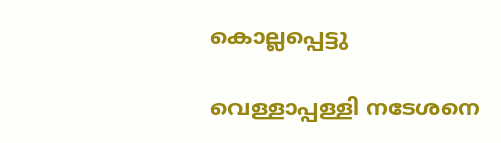കൊല്ലപ്പെട്ടു

വെള്ളാപ്പള്ളി നടേശനെ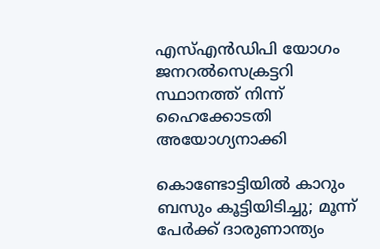എസ്എൻഡിപി യോഗം ജനറൽസെക്രട്ടറി സ്ഥാനത്ത് നിന്ന് ഹൈക്കോടതി അയോഗ്യനാക്കി

കൊണ്ടോട്ടിയിൽ കാറും ബസും കൂട്ടിയിടിച്ചു; മൂന്ന് പേർക്ക് ദാരുണാന്ത്യം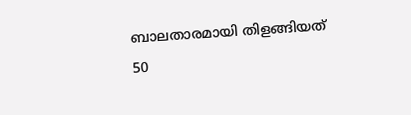ബാലതാരമായി തിളങ്ങിയത് 50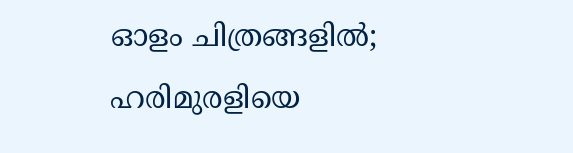ഓളം ചിത്രങ്ങളിൽ; ഹരിമുരളിയെ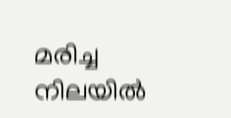മരിച്ച നിലയിൽ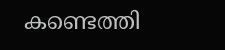കണ്ടെത്തി